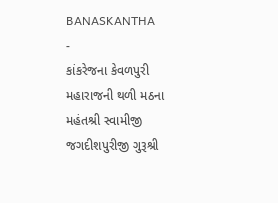BANASKANTHA
-
કાંકરેજના કેવળપુરી મહારાજની થળી મઠના મહંતશ્રી સ્વામીજી જગદીશપુરીજી ગુરૂશ્રી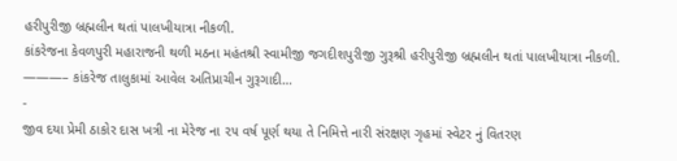હરીપુરીજી બ્રહ્મલીન થતાં પાલખીયાત્રા નીકળી.
કાંકરેજના કેવળપુરી મહારાજની થળી મઠના મહંતશ્રી સ્વામીજી જગદીશપુરીજી ગુરૂશ્રી હરીપુરીજી બ્રહ્મલીન થતાં પાલખીયાત્રા નીકળી. ———– કાંકરેજ તાલુકામાં આવેલ અતિપ્રાચીન ગુરૂગાદી…
-
જીવ દયા પ્રેમી ઠાકોર દાસ ખત્રી ના મેરેજ ના ૨૫ વર્ષ પૂર્ણ થયા તે નિમિત્તે નારી સંરક્ષણ ગૃહમાં સ્વેટર નું વિતરણ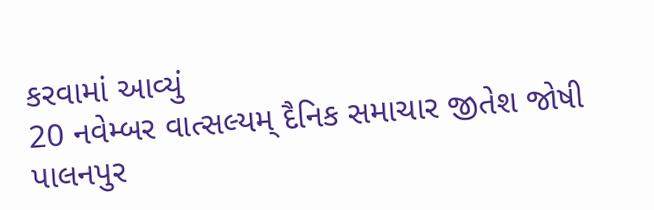કરવામાં આવ્યું
20 નવેમ્બર વાત્સલ્યમ્ દૈનિક સમાચાર જીતેશ જોષી પાલનપુર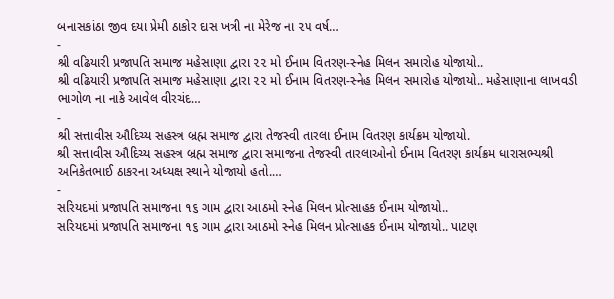બનાસકાંઠા જીવ દયા પ્રેમી ઠાકોર દાસ ખત્રી ના મેરેજ ના ૨૫ વર્ષ…
-
શ્રી વઢિયારી પ્રજાપતિ સમાજ મહેસાણા દ્વારા ૨૨ મો ઈનામ વિતરણ-સ્નેહ મિલન સમારોહ યોજાયો..
શ્રી વઢિયારી પ્રજાપતિ સમાજ મહેસાણા દ્વારા ૨૨ મો ઈનામ વિતરણ-સ્નેહ મિલન સમારોહ યોજાયો.. મહેસાણાના લાખવડી ભાગોળ ના નાકે આવેલ વીરચંદ…
-
શ્રી સત્તાવીસ ઔદિચ્ય સહસ્ત્ર બ્રહ્મ સમાજ દ્વારા તેજસ્વી તારલા ઈનામ વિતરણ કાર્યક્રમ યોજાયો.
શ્રી સત્તાવીસ ઔદિચ્ય સહસ્ત્ર બ્રહ્મ સમાજ દ્વારા સમાજના તેજસ્વી તારલાઓનો ઈનામ વિતરણ કાર્યક્રમ ધારાસભ્યશ્રી અનિકેતભાઈ ઠાકરના અધ્યક્ષ સ્થાને યોજાયો હતો.…
-
સરિયદમાં પ્રજાપતિ સમાજના ૧૬ ગામ દ્વારા આઠમો સ્નેહ મિલન પ્રોત્સાહક ઈનામ યોજાયો..
સરિયદમાં પ્રજાપતિ સમાજના ૧૬ ગામ દ્વારા આઠમો સ્નેહ મિલન પ્રોત્સાહક ઈનામ યોજાયો.. પાટણ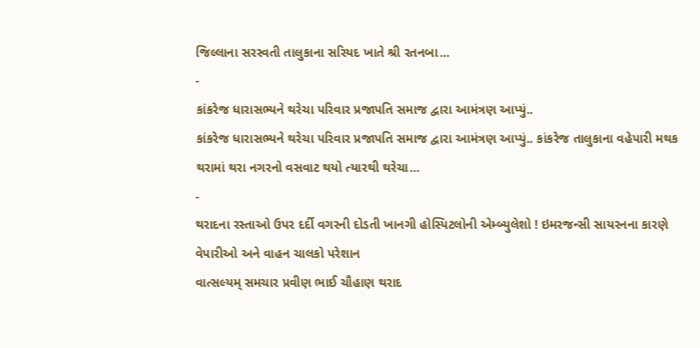જિલ્લાના સરસ્વતી તાલુકાના સરિયદ ખાતે શ્રી રતનબા…
-
કાંકરેજ ધારાસભ્યને થરેચા પરિવાર પ્રજાપતિ સમાજ દ્વારા આમંત્રણ આપ્યું..
કાંકરેજ ધારાસભ્યને થરેચા પરિવાર પ્રજાપતિ સમાજ દ્વારા આમંત્રણ આપ્યું.. કાંકરેજ તાલુકાના વહેપારી મથક થરામાં થરા નગરનો વસવાટ થયો ત્યારથી થરેચા…
-
થરાદના રસ્તાઓ ઉપર દર્દી વગરની દોડતી ખાનગી હોસ્પિટલોની એમ્બ્યુલેશો ! ઇમરજન્સી સાયરનના કારણે વેપારીઓ અને વાહન ચાલકો પરેશાન
વાત્સલ્યમ્ સમચાર પ્રવીણ ભાઈ ચૌહાણ થરાદ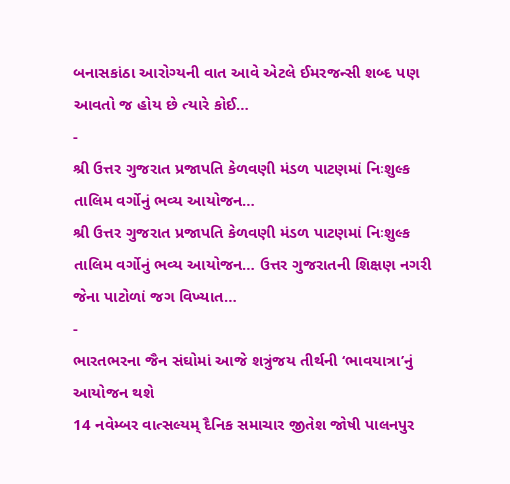બનાસકાંઠા આરોગ્યની વાત આવે એટલે ઈમરજન્સી શબ્દ પણ આવતો જ હોય છે ત્યારે કોઈ…
-
શ્રી ઉત્તર ગુજરાત પ્રજાપતિ કેળવણી મંડળ પાટણમાં નિઃશુલ્ક તાલિમ વર્ગોનું ભવ્ય આયોજન…
શ્રી ઉત્તર ગુજરાત પ્રજાપતિ કેળવણી મંડળ પાટણમાં નિઃશુલ્ક તાલિમ વર્ગોનું ભવ્ય આયોજન… ઉત્તર ગુજરાતની શિક્ષણ નગરી જેના પાટોળાં જગ વિખ્યાત…
-
ભારતભરના જૈન સંઘોમાં આજે શત્રુંજય તીર્થની ‘ભાવયાત્રા’નું આયોજન થશે
14 નવેમ્બર વાત્સલ્યમ્ દૈનિક સમાચાર જીતેશ જોષી પાલનપુર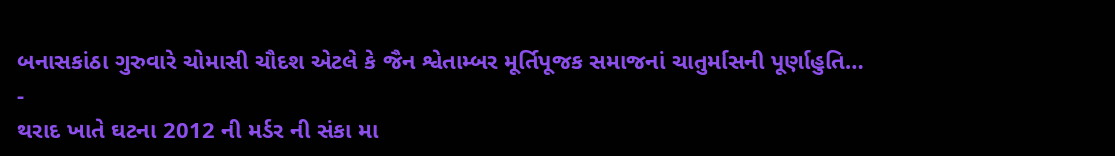બનાસકાંઠા ગુરુવારે ચોમાસી ચૌદશ એટલે કે જૈન શ્વેતામ્બર મૂર્તિપૂજક સમાજનાં ચાતુર્માસની પૂર્ણાહુતિ…
-
થરાદ ખાતે ઘટના 2012 ની મર્ડર ની સંકા મા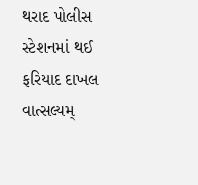થરાદ પોલીસ સ્ટેશનમાં થઈ ફરિયાદ દાખલ
વાત્સલ્યમ્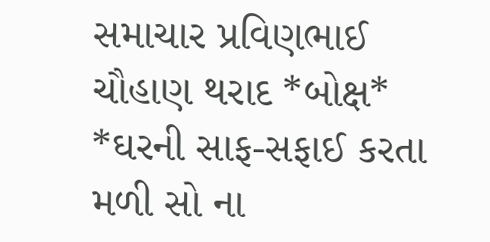સમાચાર પ્રવિણભાઈ ચૌહાણ થરાદ *બોક્ષ* *ઘરની સાફ-સફાઈ કરતા મળી સો ના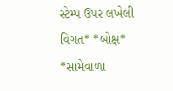સ્ટેમ્પ ઉપર લખેલી વિગત* *બોક્ષ* *સામેવાળા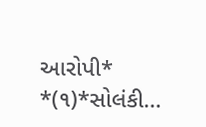આરોપી* *(૧)*સોલંકી…